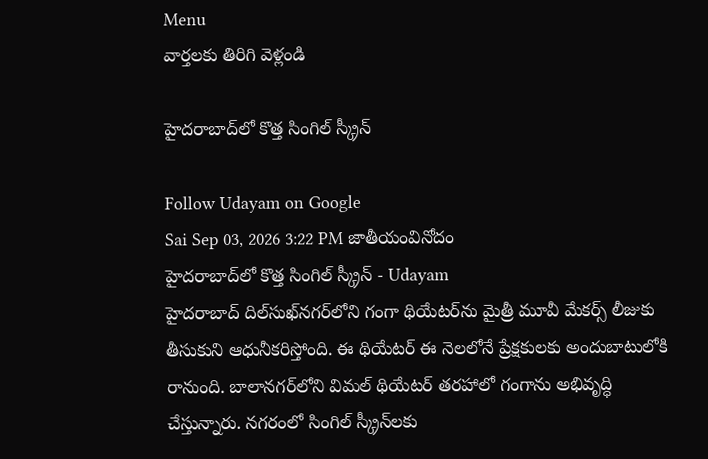Menu
వార్తలకు తిరిగి వెళ్లండి

హైదరాబాద్‌లో కొత్త సింగిల్‌ స్క్రీన్‌

Follow Udayam on Google
Sai Sep 03, 2026 3:22 PM జాతీయంవినోదం
హైదరాబాద్‌లో కొత్త సింగిల్‌ స్క్రీన్‌ - Udayam
హైదరాబాద్‌ దిల్‌సుఖ్‌నగర్‌లోని గంగా థియేటర్‌ను మైత్రీ మూవీ మేకర్స్‌ లీజుకు తీసుకుని ఆధునీకరిస్తోంది. ఈ థియేటర్‌ ఈ నెలలోనే ప్రేక్షకులకు అందుబాటులోకి రానుంది. బాలానగర్‌లోని విమల్‌ థియేటర్‌ తరహాలో గంగాను అభివృద్ధి చేస్తున్నారు. నగరంలో సింగిల్‌ స్క్రీన్‌లకు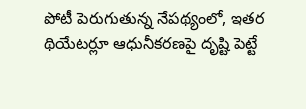పోటీ పెరుగుతున్న నేపథ్యంలో, ఇతర థియేటర్లూ ఆధునీకరణపై దృష్టి పెట్టే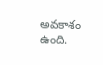అవకాశం ఉంది.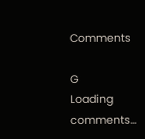Comments

G
Loading comments...